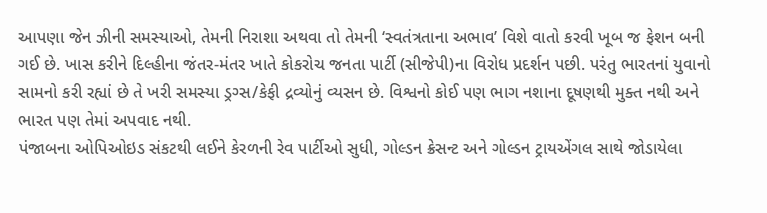આપણા જેન ઝીની સમસ્યાઓ, તેમની નિરાશા અથવા તો તેમની ‘સ્વતંત્રતાના અભાવ’ વિશે વાતો કરવી ખૂબ જ ફેશન બની ગઈ છે. ખાસ કરીને દિલ્હીના જંતર-મંતર ખાતે કોકરોચ જનતા પાર્ટી (સીજેપી)ના વિરોધ પ્રદર્શન પછી. પરંતુ ભારતનાં યુવાનો સામનો કરી રહ્યાં છે તે ખરી સમસ્યા ડ્રગ્સ/કેફી દ્રવ્યોનું વ્યસન છે. વિશ્વનો કોઈ પણ ભાગ નશાના દૂષણથી મુક્ત નથી અને ભારત પણ તેમાં અપવાદ નથી.
પંજાબના ઓપિઓઇડ સંકટથી લઈને કેરળની રેવ પાર્ટીઓ સુધી, ગોલ્ડન ક્રેસન્ટ અને ગોલ્ડન ટ્રાયએંગલ સાથે જોડાયેલા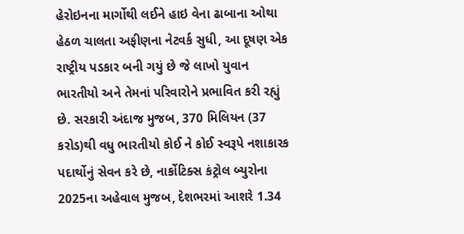હેરોઇનના માર્ગોથી લઈને હાઇ વેના ઢાબાના ઓથા હેઠળ ચાલતા અફીણના નેટવર્ક સુધી, આ દૂષણ એક રાષ્ટ્રીય પડકાર બની ગયું છે જે લાખો યુવાન ભારતીયો અને તેમનાં પરિવારોને પ્રભાવિત કરી રહ્યું છે. સરકારી અંદાજ મુજબ, 370 મિલિયન (37 કરોડ)થી વધુ ભારતીયો કોઈ ને કોઈ સ્વરૂપે નશાકારક પદાર્થોનું સેવન કરે છે, નાર્કોટિક્સ કંટ્રોલ બ્યુરોના 2025ના અહેવાલ મુજબ, દેશભરમાં આશરે 1.34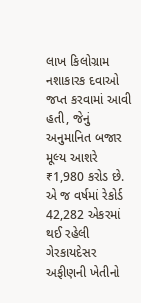લાખ કિલોગ્રામ નશાકારક દવાઓ જપ્ત કરવામાં આવી હતી, જેનું અનુમાનિત બજાર મૂલ્ય આશરે ₹1,980 કરોડ છે.
એ જ વર્ષમાં રેકોર્ડ 42,282 એકરમાં થઈ રહેલી ગેરકાયદેસર અફીણની ખેતીનો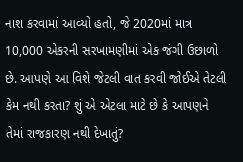નાશ કરવામાં આવ્યો હતો, જે 2020માં માત્ર 10,000 એકરની સરખામણીમાં એક જંગી ઉછાળો છે. આપણે આ વિશે જેટલી વાત કરવી જોઈએ તેટલી કેમ નથી કરતા? શું એ એટલા માટે છે કે આપણને તેમાં રાજકારણ નથી દેખાતું?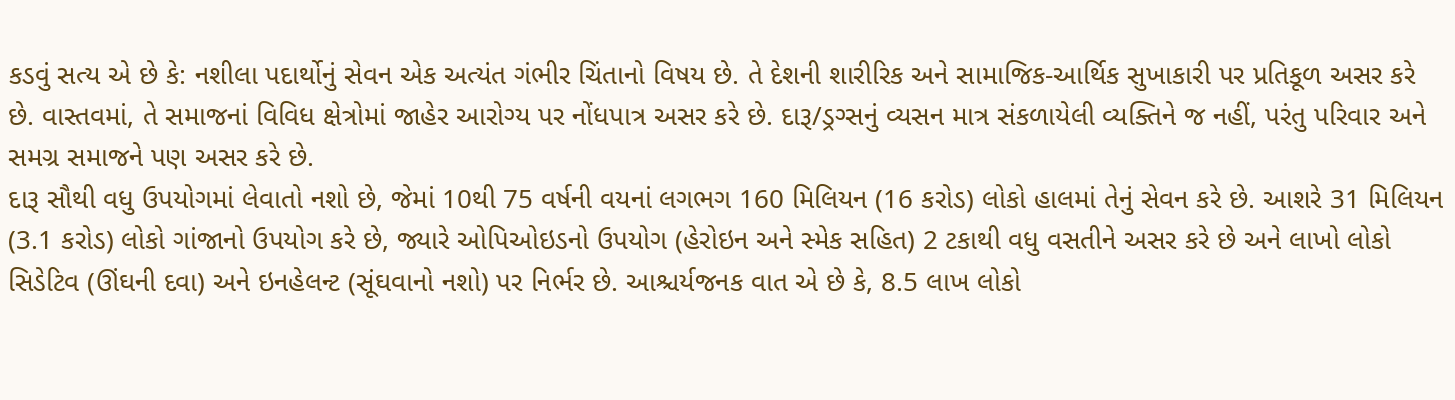કડવું સત્ય એ છે કે: નશીલા પદાર્થોનું સેવન એક અત્યંત ગંભીર ચિંતાનો વિષય છે. તે દેશની શારીરિક અને સામાજિક-આર્થિક સુખાકારી પર પ્રતિકૂળ અસર કરે છે. વાસ્તવમાં, તે સમાજનાં વિવિધ ક્ષેત્રોમાં જાહેર આરોગ્ય પર નોંધપાત્ર અસર કરે છે. દારૂ/ડ્રગ્સનું વ્યસન માત્ર સંકળાયેલી વ્યક્તિને જ નહીં, પરંતુ પરિવાર અને સમગ્ર સમાજને પણ અસર કરે છે.
દારૂ સૌથી વધુ ઉપયોગમાં લેવાતો નશો છે, જેમાં 10થી 75 વર્ષની વયનાં લગભગ 160 મિલિયન (16 કરોડ) લોકો હાલમાં તેનું સેવન કરે છે. આશરે 31 મિલિયન (3.1 કરોડ) લોકો ગાંજાનો ઉપયોગ કરે છે, જ્યારે ઓપિઓઇડનો ઉપયોગ (હેરોઇન અને સ્મેક સહિત) 2 ટકાથી વધુ વસતીને અસર કરે છે અને લાખો લોકો સિડેટિવ (ઊંઘની દવા) અને ઇનહેલન્ટ (સૂંઘવાનો નશો) પર નિર્ભર છે. આશ્ચર્યજનક વાત એ છે કે, 8.5 લાખ લોકો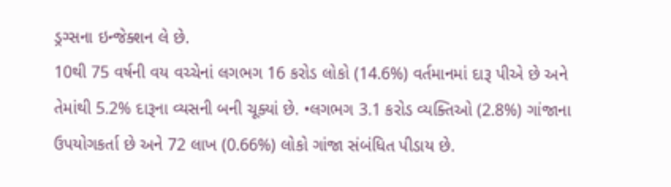ડ્રગ્સના ઇન્જેક્શન લે છે.
10થી 75 વર્ષની વય વચ્ચેનાં લગભગ 16 કરોડ લોકો (14.6%) વર્તમાનમાં દારૂ પીએ છે અને તેમાંથી 5.2% દારૂના વ્યસની બની ચૂક્યાં છે. •લગભગ 3.1 કરોડ વ્યક્તિઓ (2.8%) ગાંજાના ઉપયોગકર્તા છે અને 72 લાખ (0.66%) લોકો ગાંજા સંબંધિત પીડાય છે.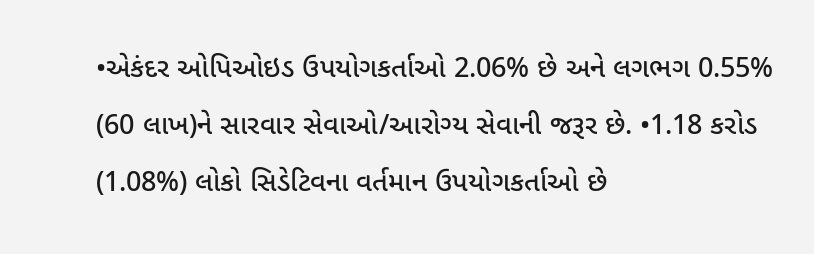•એકંદર ઓપિઓઇડ ઉપયોગકર્તાઓ 2.06% છે અને લગભગ 0.55% (60 લાખ)ને સારવાર સેવાઓ/આરોગ્ય સેવાની જરૂર છે. •1.18 કરોડ (1.08%) લોકો સિડેટિવના વર્તમાન ઉપયોગકર્તાઓ છે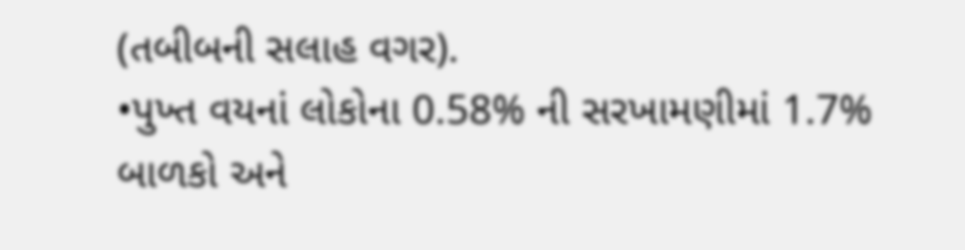(તબીબની સલાહ વગર).
•પુખ્ત વયનાં લોકોના 0.58% ની સરખામણીમાં 1.7% બાળકો અને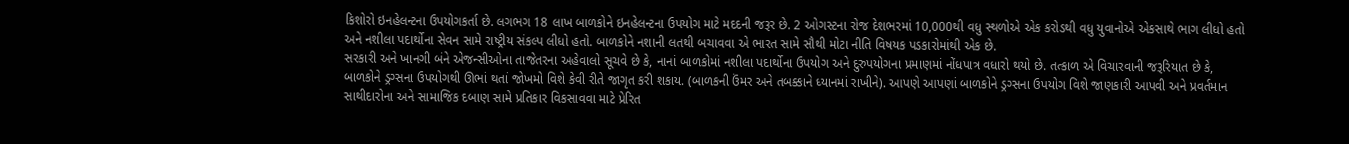કિશોરો ઇનહેલન્ટના ઉપયોગકર્તા છે. લગભગ 18 લાખ બાળકોને ઇનહેલન્ટના ઉપયોગ માટે મદદની જરૂર છે. 2 ઓગસ્ટના રોજ દેશભરમાં 10,000થી વધુ સ્થળોએ એક કરોડથી વધુ યુવાનોએ એકસાથે ભાગ લીધો હતો અને નશીલા પદાર્થોના સેવન સામે રાષ્ટ્રીય સંકલ્પ લીધો હતો. બાળકોને નશાની લતથી બચાવવા એ ભારત સામે સૌથી મોટા નીતિ વિષયક પડકારોમાંથી એક છે.
સરકારી અને ખાનગી બંને એજન્સીઓના તાજેતરના અહેવાલો સૂચવે છે કે, નાનાં બાળકોમાં નશીલા પદાર્થોના ઉપયોગ અને દુરુપયોગના પ્રમાણમાં નોંધપાત્ર વધારો થયો છે. તત્કાળ એ વિચારવાની જરૂરિયાત છે કે, બાળકોને ડ્રગ્સના ઉપયોગથી ઊભાં થતાં જોખમો વિશે કેવી રીતે જાગૃત કરી શકાય. (બાળકની ઉંમર અને તબક્કાને ધ્યાનમાં રાખીને). આપણે આપણાં બાળકોને ડ્રગ્સના ઉપયોગ વિશે જાણકારી આપવી અને પ્રવર્તમાન સાથીદારોના અને સામાજિક દબાણ સામે પ્રતિકાર વિકસાવવા માટે પ્રેરિત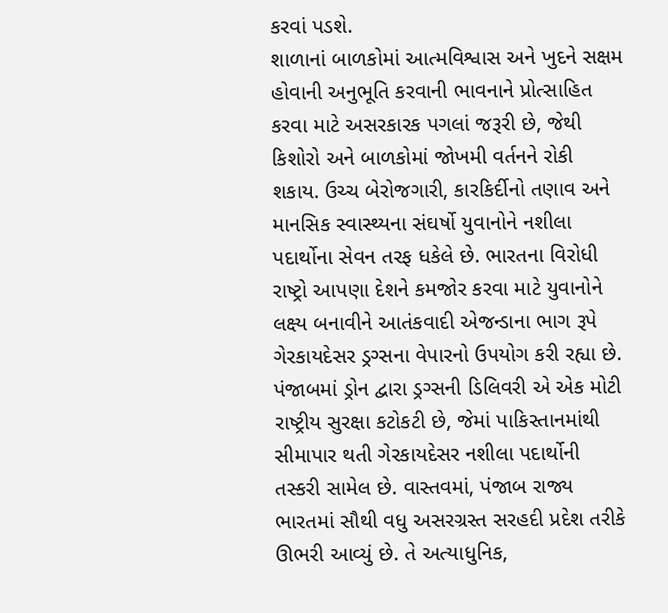કરવાં પડશે.
શાળાનાં બાળકોમાં આત્મવિશ્વાસ અને ખુદને સક્ષમ હોવાની અનુભૂતિ કરવાની ભાવનાને પ્રોત્સાહિત કરવા માટે અસરકારક પગલાં જરૂરી છે, જેથી કિશોરો અને બાળકોમાં જોખમી વર્તનને રોકી શકાય. ઉચ્ચ બેરોજગારી, કારકિર્દીનો તણાવ અને માનસિક સ્વાસ્થ્યના સંઘર્ષો યુવાનોને નશીલા પદાર્થોના સેવન તરફ ધકેલે છે. ભારતના વિરોધી રાષ્ટ્રો આપણા દેશને કમજોર કરવા માટે યુવાનોને લક્ષ્ય બનાવીને આતંકવાદી એજન્ડાના ભાગ રૂપે ગેરકાયદેસર ડ્રગ્સના વેપારનો ઉપયોગ કરી રહ્યા છે. પંજાબમાં ડ્રોન દ્વારા ડ્રગ્સની ડિલિવરી એ એક મોટી રાષ્ટ્રીય સુરક્ષા કટોકટી છે, જેમાં પાકિસ્તાનમાંથી સીમાપાર થતી ગેરકાયદેસર નશીલા પદાર્થોની તસ્કરી સામેલ છે. વાસ્તવમાં, પંજાબ રાજ્ય ભારતમાં સૌથી વધુ અસરગ્રસ્ત સરહદી પ્રદેશ તરીકે ઊભરી આવ્યું છે. તે અત્યાધુનિક,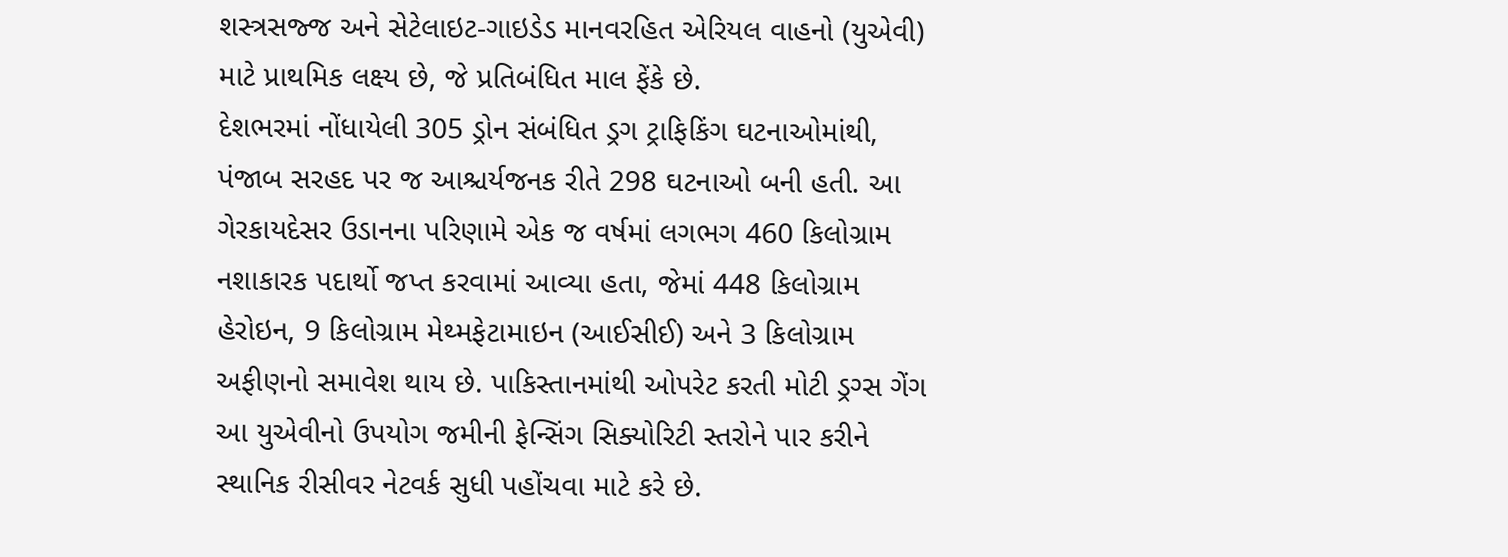શસ્ત્રસજ્જ અને સેટેલાઇટ-ગાઇડેડ માનવરહિત એરિયલ વાહનો (યુએવી) માટે પ્રાથમિક લક્ષ્ય છે, જે પ્રતિબંધિત માલ ફેંકે છે.
દેશભરમાં નોંધાયેલી 305 ડ્રોન સંબંધિત ડ્રગ ટ્રાફિકિંગ ઘટનાઓમાંથી, પંજાબ સરહદ પર જ આશ્ચર્યજનક રીતે 298 ઘટનાઓ બની હતી. આ ગેરકાયદેસર ઉડાનના પરિણામે એક જ વર્ષમાં લગભગ 460 કિલોગ્રામ નશાકારક પદાર્થો જપ્ત કરવામાં આવ્યા હતા, જેમાં 448 કિલોગ્રામ હેરોઇન, 9 કિલોગ્રામ મેથ્મફેટામાઇન (આઈસીઈ) અને 3 કિલોગ્રામ અફીણનો સમાવેશ થાય છે. પાકિસ્તાનમાંથી ઓપરેટ કરતી મોટી ડ્રગ્સ ગેંગ આ યુએવીનો ઉપયોગ જમીની ફેન્સિંગ સિક્યોરિટી સ્તરોને પાર કરીને સ્થાનિક રીસીવર નેટવર્ક સુધી પહોંચવા માટે કરે છે.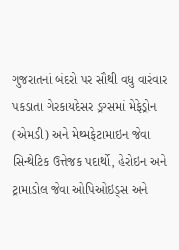ગુજરાતનાં બંદરો પર સૌથી વધુ વારંવાર પકડાતા ગેરકાયદેસર ડ્રગ્સમાં મેફેડ્રોન (એમડી) અને મેથ્મફેટામાઇન જેવા સિન્થેટિક ઉત્તેજક પદાર્થો, હેરોઇન અને ટ્રામાડોલ જેવા ઓપિઓઇડ્સ અને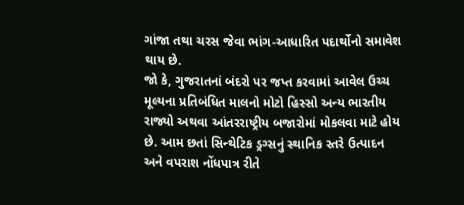ગાંજા તથા ચરસ જેવા ભાંગ-આધારિત પદાર્થોનો સમાવેશ થાય છે.
જો કે, ગુજરાતનાં બંદરો પર જપ્ત કરવામાં આવેલ ઉચ્ચ મૂલ્યના પ્રતિબંધિત માલનો મોટો હિસ્સો અન્ય ભારતીય રાજ્યો અથવા આંતરરાષ્ટ્રીય બજારોમાં મોકલવા માટે હોય છે. આમ છતાં સિન્થેટિક ડ્રગ્સનું સ્થાનિક સ્તરે ઉત્પાદન અને વપરાશ નોંધપાત્ર રીતે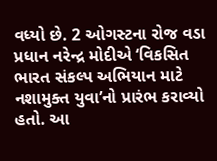વધ્યો છે. 2 ઓગસ્ટના રોજ વડા પ્રધાન નરેન્દ્ર મોદીએ ‘વિકસિત ભારત સંકલ્પ અભિયાન માટે નશામુક્ત યુવા’નો પ્રારંભ કરાવ્યો હતો. આ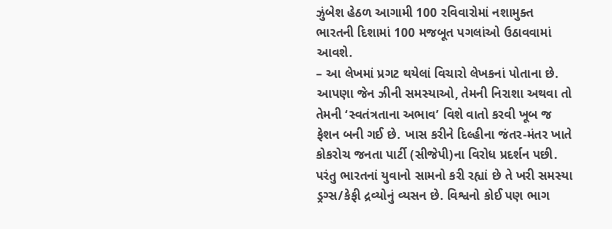ઝુંબેશ હેઠળ આગામી 100 રવિવારોમાં નશામુક્ત ભારતની દિશામાં 100 મજબૂત પગલાંઓ ઉઠાવવામાં આવશે.
– આ લેખમાં પ્રગટ થયેલાં વિચારો લેખકનાં પોતાના છે.
આપણા જેન ઝીની સમસ્યાઓ, તેમની નિરાશા અથવા તો તેમની ‘સ્વતંત્રતાના અભાવ’ વિશે વાતો કરવી ખૂબ જ ફેશન બની ગઈ છે. ખાસ કરીને દિલ્હીના જંતર-મંતર ખાતે કોકરોચ જનતા પાર્ટી (સીજેપી)ના વિરોધ પ્રદર્શન પછી. પરંતુ ભારતનાં યુવાનો સામનો કરી રહ્યાં છે તે ખરી સમસ્યા ડ્રગ્સ/કેફી દ્રવ્યોનું વ્યસન છે. વિશ્વનો કોઈ પણ ભાગ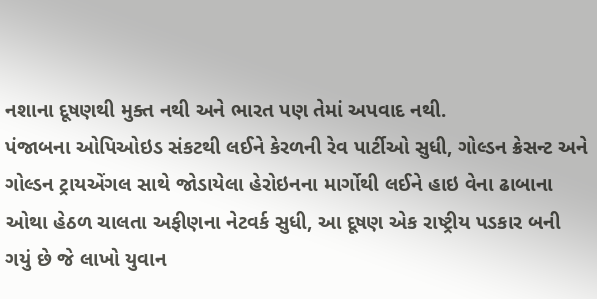નશાના દૂષણથી મુક્ત નથી અને ભારત પણ તેમાં અપવાદ નથી.
પંજાબના ઓપિઓઇડ સંકટથી લઈને કેરળની રેવ પાર્ટીઓ સુધી, ગોલ્ડન ક્રેસન્ટ અને ગોલ્ડન ટ્રાયએંગલ સાથે જોડાયેલા હેરોઇનના માર્ગોથી લઈને હાઇ વેના ઢાબાના ઓથા હેઠળ ચાલતા અફીણના નેટવર્ક સુધી, આ દૂષણ એક રાષ્ટ્રીય પડકાર બની ગયું છે જે લાખો યુવાન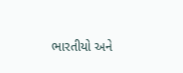ભારતીયો અને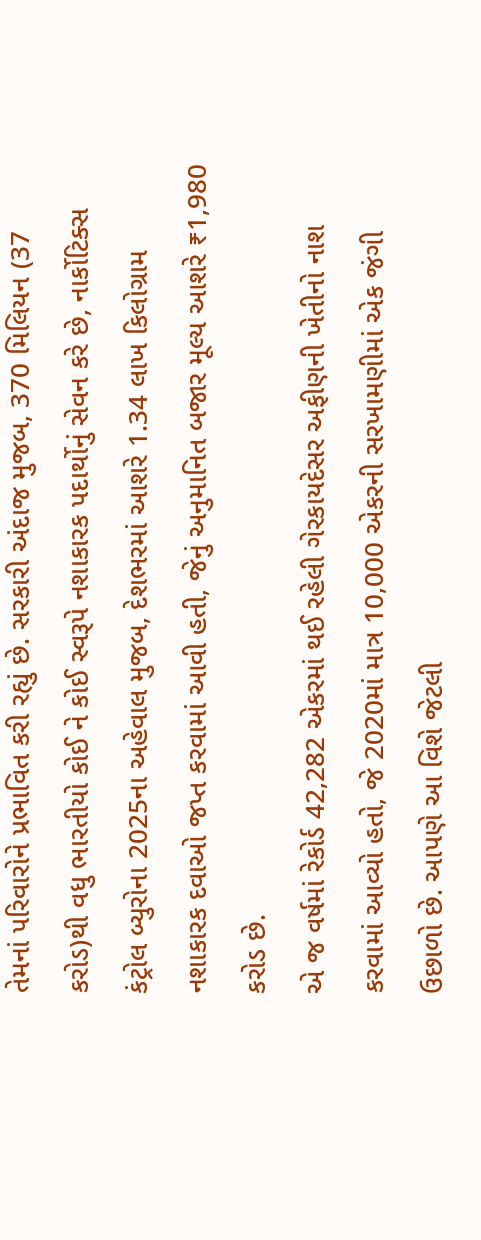તેમનાં પરિવારોને પ્રભાવિત કરી રહ્યું છે. સરકારી અંદાજ મુજબ, 370 મિલિયન (37 કરોડ)થી વધુ ભારતીયો કોઈ ને કોઈ સ્વરૂપે નશાકારક પદાર્થોનું સેવન કરે છે, નાર્કોટિક્સ કંટ્રોલ બ્યુરોના 2025ના અહેવાલ મુજબ, દેશભરમાં આશરે 1.34 લાખ કિલોગ્રામ નશાકારક દવાઓ જપ્ત કરવામાં આવી હતી, જેનું અનુમાનિત બજાર મૂલ્ય આશરે ₹1,980 કરોડ છે.
એ જ વર્ષમાં રેકોર્ડ 42,282 એકરમાં થઈ રહેલી ગેરકાયદેસર અફીણની ખેતીનો નાશ કરવામાં આવ્યો હતો, જે 2020માં માત્ર 10,000 એકરની સરખામણીમાં એક જંગી ઉછાળો છે. આપણે આ વિશે જેટલી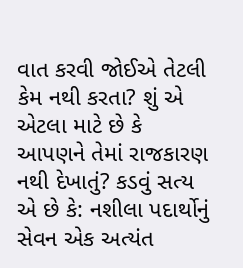વાત કરવી જોઈએ તેટલી કેમ નથી કરતા? શું એ એટલા માટે છે કે આપણને તેમાં રાજકારણ નથી દેખાતું? કડવું સત્ય એ છે કે: નશીલા પદાર્થોનું સેવન એક અત્યંત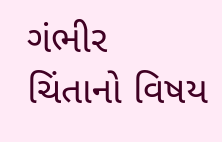ગંભીર ચિંતાનો વિષય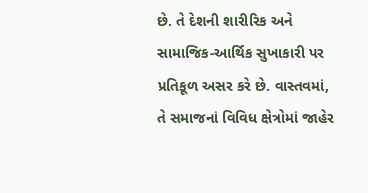છે. તે દેશની શારીરિક અને સામાજિક-આર્થિક સુખાકારી પર પ્રતિકૂળ અસર કરે છે. વાસ્તવમાં, તે સમાજનાં વિવિધ ક્ષેત્રોમાં જાહેર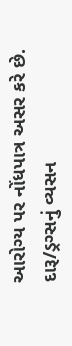આરોગ્ય પર નોંધપાત્ર અસર કરે છે. દારૂ/ડ્રગ્સનું વ્યસન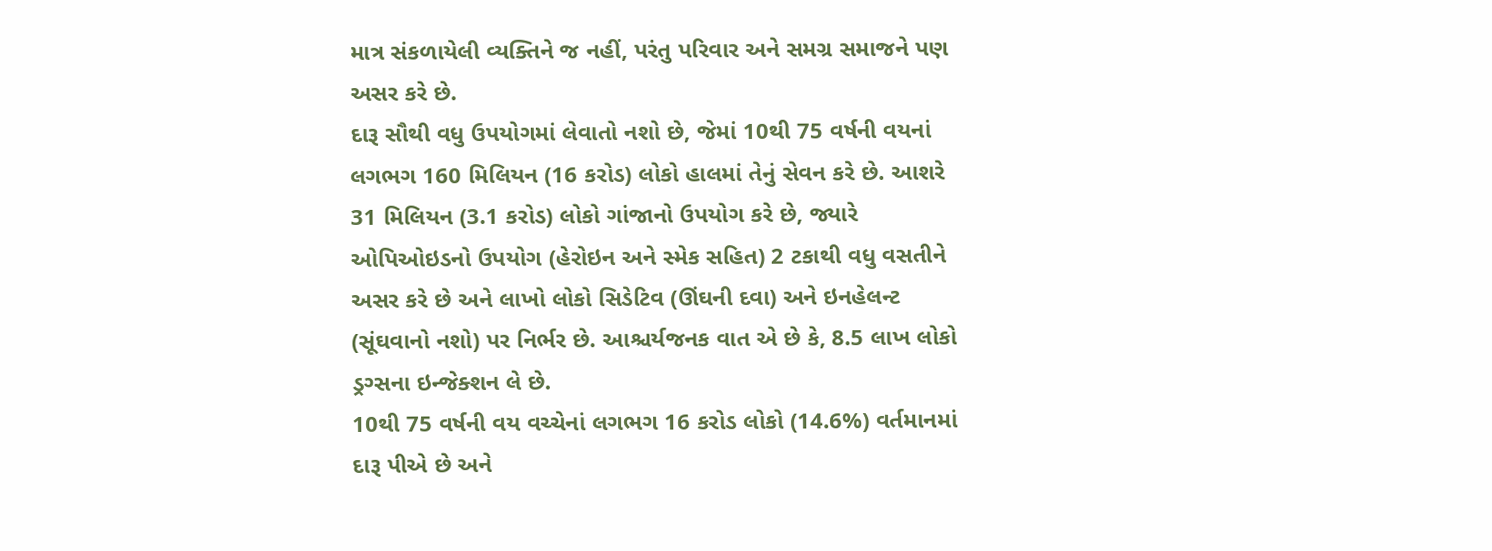માત્ર સંકળાયેલી વ્યક્તિને જ નહીં, પરંતુ પરિવાર અને સમગ્ર સમાજને પણ અસર કરે છે.
દારૂ સૌથી વધુ ઉપયોગમાં લેવાતો નશો છે, જેમાં 10થી 75 વર્ષની વયનાં લગભગ 160 મિલિયન (16 કરોડ) લોકો હાલમાં તેનું સેવન કરે છે. આશરે 31 મિલિયન (3.1 કરોડ) લોકો ગાંજાનો ઉપયોગ કરે છે, જ્યારે ઓપિઓઇડનો ઉપયોગ (હેરોઇન અને સ્મેક સહિત) 2 ટકાથી વધુ વસતીને અસર કરે છે અને લાખો લોકો સિડેટિવ (ઊંઘની દવા) અને ઇનહેલન્ટ (સૂંઘવાનો નશો) પર નિર્ભર છે. આશ્ચર્યજનક વાત એ છે કે, 8.5 લાખ લોકો ડ્રગ્સના ઇન્જેક્શન લે છે.
10થી 75 વર્ષની વય વચ્ચેનાં લગભગ 16 કરોડ લોકો (14.6%) વર્તમાનમાં દારૂ પીએ છે અને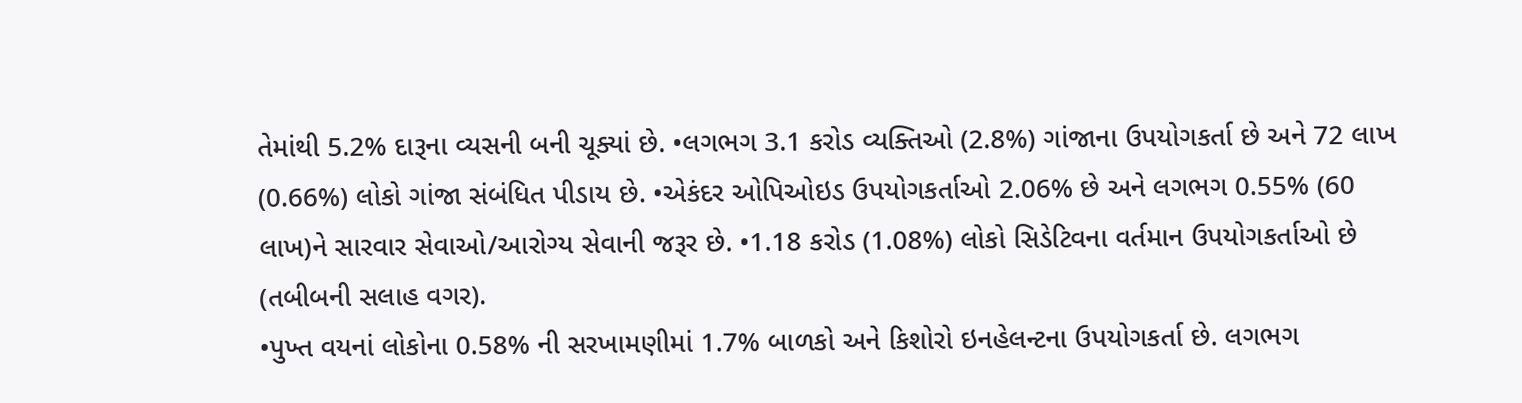તેમાંથી 5.2% દારૂના વ્યસની બની ચૂક્યાં છે. •લગભગ 3.1 કરોડ વ્યક્તિઓ (2.8%) ગાંજાના ઉપયોગકર્તા છે અને 72 લાખ (0.66%) લોકો ગાંજા સંબંધિત પીડાય છે. •એકંદર ઓપિઓઇડ ઉપયોગકર્તાઓ 2.06% છે અને લગભગ 0.55% (60 લાખ)ને સારવાર સેવાઓ/આરોગ્ય સેવાની જરૂર છે. •1.18 કરોડ (1.08%) લોકો સિડેટિવના વર્તમાન ઉપયોગકર્તાઓ છે (તબીબની સલાહ વગર).
•પુખ્ત વયનાં લોકોના 0.58% ની સરખામણીમાં 1.7% બાળકો અને કિશોરો ઇનહેલન્ટના ઉપયોગકર્તા છે. લગભગ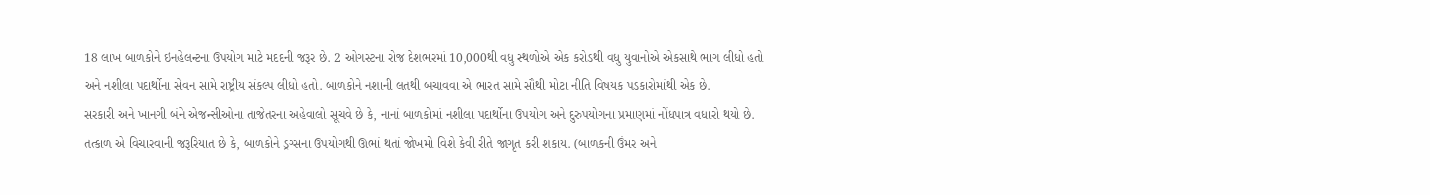18 લાખ બાળકોને ઇનહેલન્ટના ઉપયોગ માટે મદદની જરૂર છે. 2 ઓગસ્ટના રોજ દેશભરમાં 10,000થી વધુ સ્થળોએ એક કરોડથી વધુ યુવાનોએ એકસાથે ભાગ લીધો હતો અને નશીલા પદાર્થોના સેવન સામે રાષ્ટ્રીય સંકલ્પ લીધો હતો. બાળકોને નશાની લતથી બચાવવા એ ભારત સામે સૌથી મોટા નીતિ વિષયક પડકારોમાંથી એક છે.
સરકારી અને ખાનગી બંને એજન્સીઓના તાજેતરના અહેવાલો સૂચવે છે કે, નાનાં બાળકોમાં નશીલા પદાર્થોના ઉપયોગ અને દુરુપયોગના પ્રમાણમાં નોંધપાત્ર વધારો થયો છે. તત્કાળ એ વિચારવાની જરૂરિયાત છે કે, બાળકોને ડ્રગ્સના ઉપયોગથી ઊભાં થતાં જોખમો વિશે કેવી રીતે જાગૃત કરી શકાય. (બાળકની ઉંમર અને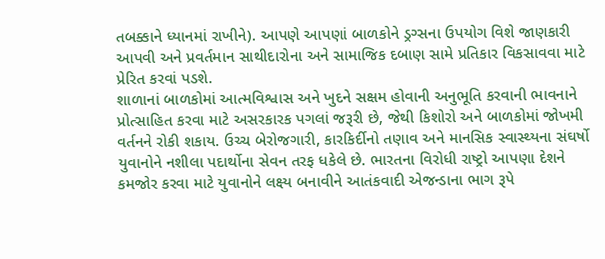તબક્કાને ધ્યાનમાં રાખીને). આપણે આપણાં બાળકોને ડ્રગ્સના ઉપયોગ વિશે જાણકારી આપવી અને પ્રવર્તમાન સાથીદારોના અને સામાજિક દબાણ સામે પ્રતિકાર વિકસાવવા માટે પ્રેરિત કરવાં પડશે.
શાળાનાં બાળકોમાં આત્મવિશ્વાસ અને ખુદને સક્ષમ હોવાની અનુભૂતિ કરવાની ભાવનાને પ્રોત્સાહિત કરવા માટે અસરકારક પગલાં જરૂરી છે, જેથી કિશોરો અને બાળકોમાં જોખમી વર્તનને રોકી શકાય. ઉચ્ચ બેરોજગારી, કારકિર્દીનો તણાવ અને માનસિક સ્વાસ્થ્યના સંઘર્ષો યુવાનોને નશીલા પદાર્થોના સેવન તરફ ધકેલે છે. ભારતના વિરોધી રાષ્ટ્રો આપણા દેશને કમજોર કરવા માટે યુવાનોને લક્ષ્ય બનાવીને આતંકવાદી એજન્ડાના ભાગ રૂપે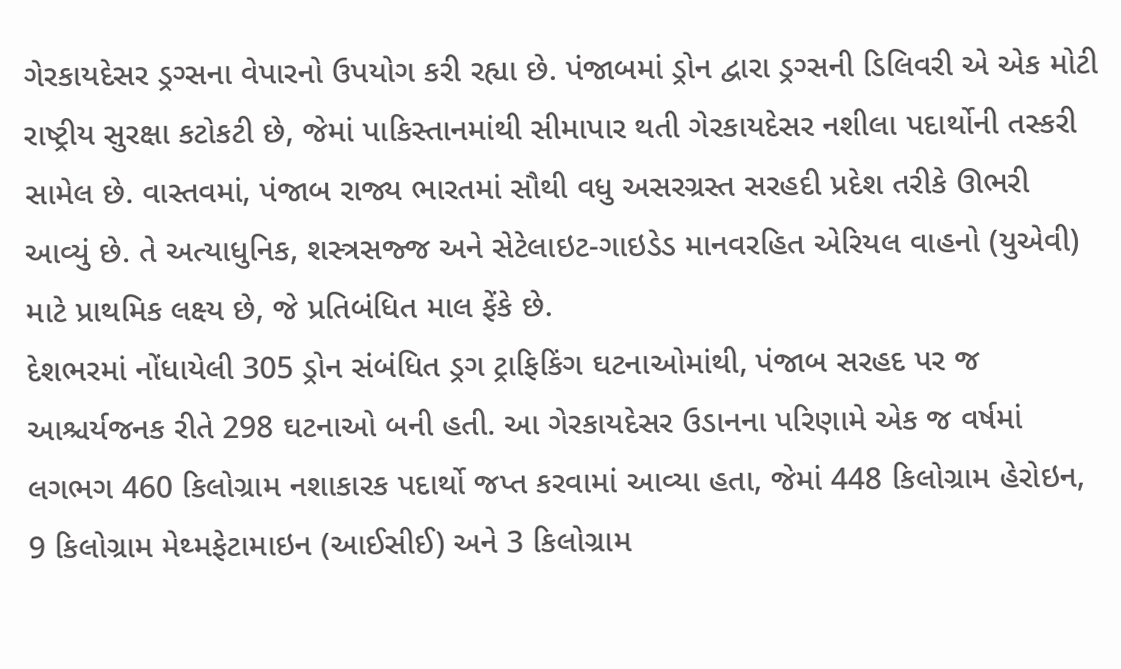ગેરકાયદેસર ડ્રગ્સના વેપારનો ઉપયોગ કરી રહ્યા છે. પંજાબમાં ડ્રોન દ્વારા ડ્રગ્સની ડિલિવરી એ એક મોટી રાષ્ટ્રીય સુરક્ષા કટોકટી છે, જેમાં પાકિસ્તાનમાંથી સીમાપાર થતી ગેરકાયદેસર નશીલા પદાર્થોની તસ્કરી સામેલ છે. વાસ્તવમાં, પંજાબ રાજ્ય ભારતમાં સૌથી વધુ અસરગ્રસ્ત સરહદી પ્રદેશ તરીકે ઊભરી આવ્યું છે. તે અત્યાધુનિક, શસ્ત્રસજ્જ અને સેટેલાઇટ-ગાઇડેડ માનવરહિત એરિયલ વાહનો (યુએવી) માટે પ્રાથમિક લક્ષ્ય છે, જે પ્રતિબંધિત માલ ફેંકે છે.
દેશભરમાં નોંધાયેલી 305 ડ્રોન સંબંધિત ડ્રગ ટ્રાફિકિંગ ઘટનાઓમાંથી, પંજાબ સરહદ પર જ આશ્ચર્યજનક રીતે 298 ઘટનાઓ બની હતી. આ ગેરકાયદેસર ઉડાનના પરિણામે એક જ વર્ષમાં લગભગ 460 કિલોગ્રામ નશાકારક પદાર્થો જપ્ત કરવામાં આવ્યા હતા, જેમાં 448 કિલોગ્રામ હેરોઇન, 9 કિલોગ્રામ મેથ્મફેટામાઇન (આઈસીઈ) અને 3 કિલોગ્રામ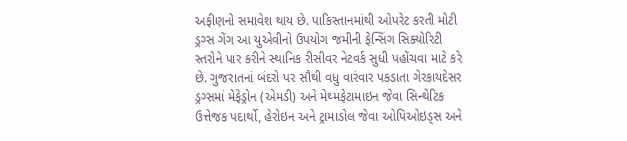અફીણનો સમાવેશ થાય છે. પાકિસ્તાનમાંથી ઓપરેટ કરતી મોટી ડ્રગ્સ ગેંગ આ યુએવીનો ઉપયોગ જમીની ફેન્સિંગ સિક્યોરિટી સ્તરોને પાર કરીને સ્થાનિક રીસીવર નેટવર્ક સુધી પહોંચવા માટે કરે છે. ગુજરાતનાં બંદરો પર સૌથી વધુ વારંવાર પકડાતા ગેરકાયદેસર ડ્રગ્સમાં મેફેડ્રોન (એમડી) અને મેથ્મફેટામાઇન જેવા સિન્થેટિક ઉત્તેજક પદાર્થો, હેરોઇન અને ટ્રામાડોલ જેવા ઓપિઓઇડ્સ અને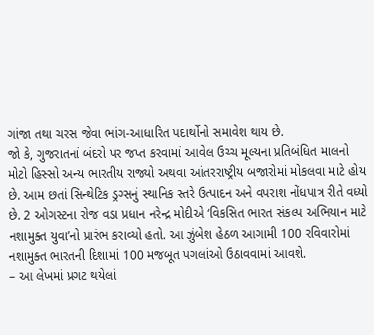ગાંજા તથા ચરસ જેવા ભાંગ-આધારિત પદાર્થોનો સમાવેશ થાય છે.
જો કે, ગુજરાતનાં બંદરો પર જપ્ત કરવામાં આવેલ ઉચ્ચ મૂલ્યના પ્રતિબંધિત માલનો મોટો હિસ્સો અન્ય ભારતીય રાજ્યો અથવા આંતરરાષ્ટ્રીય બજારોમાં મોકલવા માટે હોય છે. આમ છતાં સિન્થેટિક ડ્રગ્સનું સ્થાનિક સ્તરે ઉત્પાદન અને વપરાશ નોંધપાત્ર રીતે વધ્યો છે. 2 ઓગસ્ટના રોજ વડા પ્રધાન નરેન્દ્ર મોદીએ ‘વિકસિત ભારત સંકલ્પ અભિયાન માટે નશામુક્ત યુવા’નો પ્રારંભ કરાવ્યો હતો. આ ઝુંબેશ હેઠળ આગામી 100 રવિવારોમાં નશામુક્ત ભારતની દિશામાં 100 મજબૂત પગલાંઓ ઉઠાવવામાં આવશે.
– આ લેખમાં પ્રગટ થયેલાં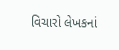વિચારો લેખકનાં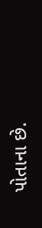પોતાના છે.